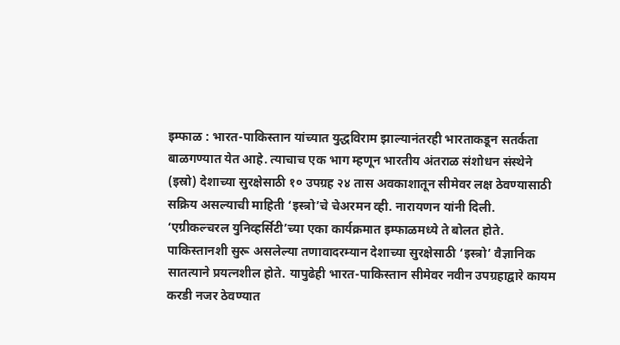इम्फाळ : भारत-पाकिस्तान यांच्यात युद्धविराम झाल्यानंतरही भारताकडून सतर्कता बाळगण्यात येत आहे. त्याचाच एक भाग म्हणून भारतीय अंतराळ संशोधन संस्थेने (इस्रो) देशाच्या सुरक्षेसाठी १० उपग्रह २४ तास अवकाशातून सीमेवर लक्ष ठेवण्यासाठी सक्रिय असल्याची माहिती ‘इस्त्रो’चे चेअरमन व्ही. नारायणन यांनी दिली.
‘एग्रीकल्चरल युनिव्हर्सिटी’च्या एका कार्यक्रमात इम्फाळमध्ये ते बोलत होते. पाकिस्तानशी सुरू असलेल्या तणावादरम्यान देशाच्या सुरक्षेसाठी ‘इस्त्रो’ वैज्ञानिक सातत्याने प्रयत्नशील होते. यापुढेही भारत-पाकिस्तान सीमेवर नवीन उपग्रहाद्वारे कायम करडी नजर ठेवण्यात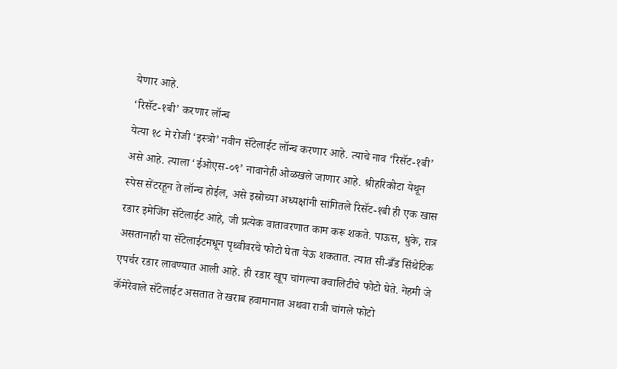येणार आहे.
‘रिसॅट-१बी’ करणार लॉन्च
येत्या १८ मे रोजी ‘इस्त्रो’ नवीन सॅटेलाईट लॉन्च करणार आहे. त्याचे नाव ‘रिसॅट-१बी’ असे आहे. त्याला ‘ईओएस-०९’ नावानेही ओळखले जाणार आहे. श्रीहरिकोटा येथून स्पेस सेंटरहून ते लॉन्च होईल, असे इस्रोच्या अध्यक्षांनी सांगितले रिसॅट-१बी ही एक खास रडार इमेजिंग सॅटेलाईट आहे, जी प्रत्येक वातावरणात काम करू शकते. पाऊस, धुके, रात्र असतानाही या सॅटेलाईटमधून पृथ्वीवरचे फोटो घेता येऊ शकतात. त्यात सी-ब्रँड सिंथेटिक एपर्चर रडार लावण्यात आली आहे. ही रडार खूप चांगल्या क्वालिटीचे फोटो घेते. नेहमी जे कॅमेरेवाले सॅटेलाईट असतात ते खराब हवामानात अथवा रात्री चांगले फोटो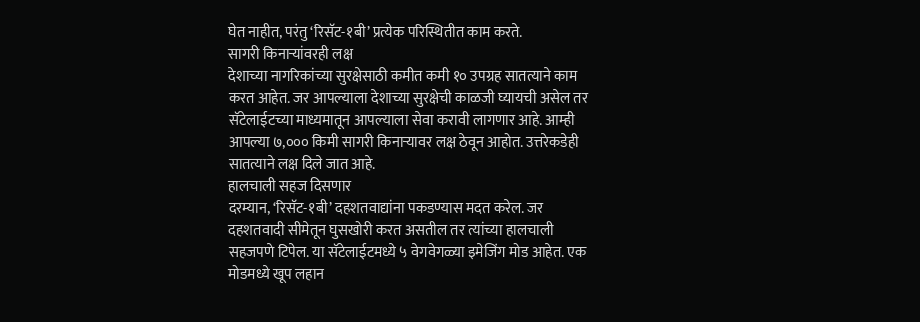घेत नाहीत, परंतु ‘रिसॅट-१बी’ प्रत्येक परिस्थितीत काम करते.
सागरी किनाऱ्यांवरही लक्ष
देशाच्या नागरिकांच्या सुरक्षेसाठी कमीत कमी १० उपग्रह सातत्याने काम करत आहेत. जर आपल्याला देशाच्या सुरक्षेची काळजी घ्यायची असेल तर सॅटेलाईटच्या माध्यमातून आपल्याला सेवा करावी लागणार आहे. आम्ही आपल्या ७,००० किमी सागरी किनाऱ्यावर लक्ष ठेवून आहोत. उत्तरेकडेही सातत्याने लक्ष दिले जात आहे.
हालचाली सहज दिसणार
दरम्यान, ‘रिसॅट-१बी’ दहशतवाद्यांना पकडण्यास मदत करेल. जर दहशतवादी सीमेतून घुसखोरी करत असतील तर त्यांच्या हालचाली सहजपणे टिपेल. या सॅटेलाईटमध्ये ५ वेगवेगळ्या इमेजिंग मोड आहेत. एक मोडमध्ये खूप लहान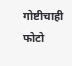गोष्टीचाही फोटो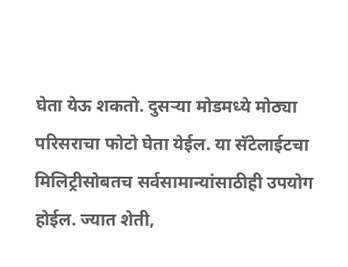घेता येऊ शकतो. दुसऱ्या मोडमध्ये मोठ्या परिसराचा फोटो घेता येईल. या सॅटेलाईटचा मिलिट्रीसोबतच सर्वसामान्यांसाठीही उपयोग होईल. ज्यात शेती,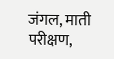जंगल, माती परीक्षण,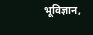भूविज्ञान,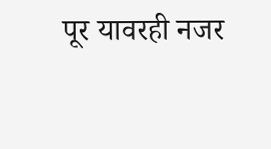पूर यावरही नजर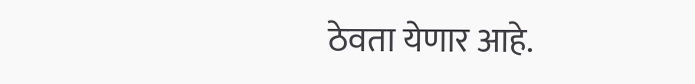ठेवता येणार आहे.